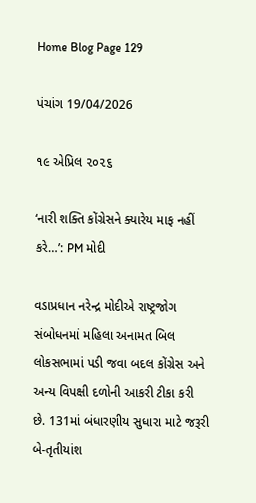Home Blog Page 129

પંચાંગ 19/04/2026

૧૯ એપ્રિલ ૨૦૨૬

‘નારી શક્તિ કોંગ્રેસને ક્યારેય માફ નહીં કરે…’: PM મોદી

વડાપ્રધાન નરેન્દ્ર મોદીએ રાષ્ટ્રજોગ સંબોધનમાં મહિલા અનામત બિલ લોકસભામાં પડી જવા બદલ કોંગ્રેસ અને અન્ય વિપક્ષી દળોની આકરી ટીકા કરી છે. 131માં બંધારણીય સુધારા માટે જરૂરી બે-તૃતીયાંશ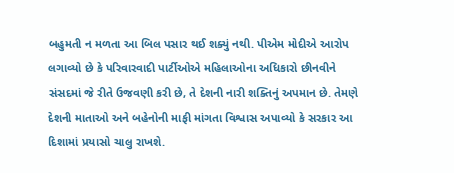બહુમતી ન મળતા આ બિલ પસાર થઈ શક્યું નથી. પીએમ મોદીએ આરોપ લગાવ્યો છે કે પરિવારવાદી પાર્ટીઓએ મહિલાઓના અધિકારો છીનવીને સંસદમાં જે રીતે ઉજવણી કરી છે, તે દેશની નારી શક્તિનું અપમાન છે. તેમણે દેશની માતાઓ અને બહેનોની માફી માંગતા વિશ્વાસ અપાવ્યો કે સરકાર આ દિશામાં પ્રયાસો ચાલુ રાખશે.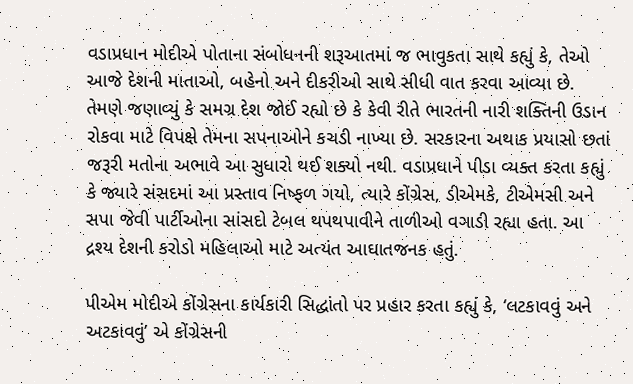વડાપ્રધાન મોદીએ પોતાના સંબોધનની શરૂઆતમાં જ ભાવુકતા સાથે કહ્યું કે, તેઓ આજે દેશની માતાઓ, બહેનો અને દીકરીઓ સાથે સીધી વાત કરવા આવ્યા છે. તેમણે જણાવ્યું કે સમગ્ર દેશ જોઈ રહ્યો છે કે કેવી રીતે ભારતની નારી શક્તિની ઉડાન રોકવા માટે વિપક્ષે તેમના સપનાઓને કચડી નાખ્યા છે. સરકારના અથાક પ્રયાસો છતાં જરૂરી મતોના અભાવે આ સુધારો થઈ શક્યો નથી. વડાપ્રધાને પીડા વ્યક્ત કરતા કહ્યું કે જ્યારે સંસદમાં આ પ્રસ્તાવ નિષ્ફળ ગયો, ત્યારે કોંગ્રેસ, ડીએમકે, ટીએમસી અને સપા જેવી પાર્ટીઓના સાંસદો ટેબલ થપથપાવીને તાળીઓ વગાડી રહ્યા હતા. આ દ્રશ્ય દેશની કરોડો મહિલાઓ માટે અત્યંત આઘાતજનક હતું.

પીએમ મોદીએ કોંગ્રેસના કાર્યકારી સિદ્ધાંતો પર પ્રહાર કરતા કહ્યું કે, ‘લટકાવવું અને અટકાવવું’ એ કોંગ્રેસની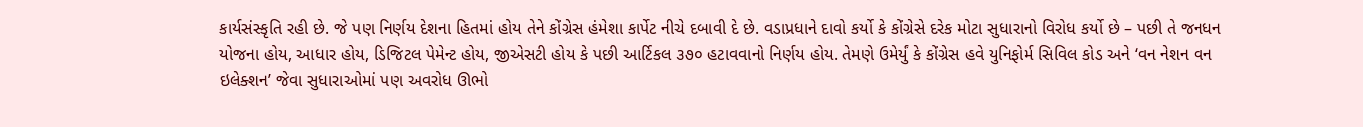કાર્યસંસ્કૃતિ રહી છે. જે પણ નિર્ણય દેશના હિતમાં હોય તેને કોંગ્રેસ હંમેશા કાર્પેટ નીચે દબાવી દે છે. વડાપ્રધાને દાવો કર્યો કે કોંગ્રેસે દરેક મોટા સુધારાનો વિરોધ કર્યો છે – પછી તે જનધન યોજના હોય, આધાર હોય, ડિજિટલ પેમેન્ટ હોય, જીએસટી હોય કે પછી આર્ટિકલ ૩૭૦ હટાવવાનો નિર્ણય હોય. તેમણે ઉમેર્યું કે કોંગ્રેસ હવે યુનિફોર્મ સિવિલ કોડ અને ‘વન નેશન વન ઇલેક્શન’ જેવા સુધારાઓમાં પણ અવરોધ ઊભો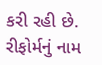કરી રહી છે. રીફોર્મનું નામ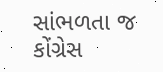સાંભળતા જ કોંગ્રેસ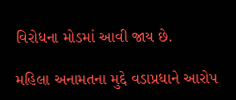વિરોધના મોડમાં આવી જાય છે.

મહિલા અનામતના મુદ્દે વડાપ્રધાને આરોપ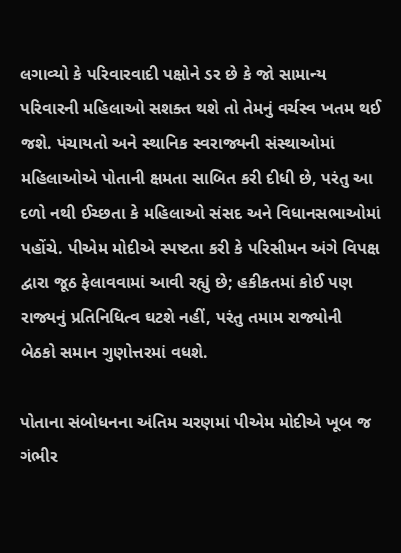લગાવ્યો કે પરિવારવાદી પક્ષોને ડર છે કે જો સામાન્ય પરિવારની મહિલાઓ સશક્ત થશે તો તેમનું વર્ચસ્વ ખતમ થઈ જશે. પંચાયતો અને સ્થાનિક સ્વરાજ્યની સંસ્થાઓમાં મહિલાઓએ પોતાની ક્ષમતા સાબિત કરી દીધી છે, પરંતુ આ દળો નથી ઈચ્છતા કે મહિલાઓ સંસદ અને વિધાનસભાઓમાં પહોંચે. પીએમ મોદીએ સ્પષ્ટતા કરી કે પરિસીમન અંગે વિપક્ષ દ્વારા જૂઠ ફેલાવવામાં આવી રહ્યું છે; હકીકતમાં કોઈ પણ રાજ્યનું પ્રતિનિધિત્વ ઘટશે નહીં, પરંતુ તમામ રાજ્યોની બેઠકો સમાન ગુણોત્તરમાં વધશે.

પોતાના સંબોધનના અંતિમ ચરણમાં પીએમ મોદીએ ખૂબ જ ગંભીર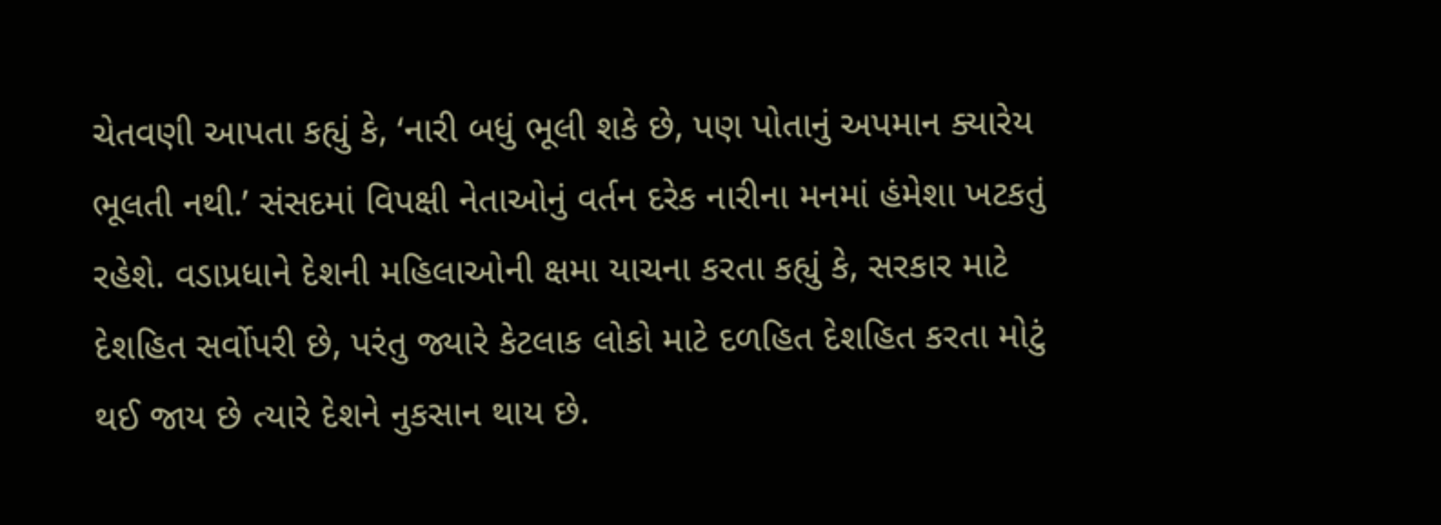ચેતવણી આપતા કહ્યું કે, ‘નારી બધું ભૂલી શકે છે, પણ પોતાનું અપમાન ક્યારેય ભૂલતી નથી.’ સંસદમાં વિપક્ષી નેતાઓનું વર્તન દરેક નારીના મનમાં હંમેશા ખટકતું રહેશે. વડાપ્રધાને દેશની મહિલાઓની ક્ષમા યાચના કરતા કહ્યું કે, સરકાર માટે દેશહિત સર્વોપરી છે, પરંતુ જ્યારે કેટલાક લોકો માટે દળહિત દેશહિત કરતા મોટું થઈ જાય છે ત્યારે દેશને નુકસાન થાય છે.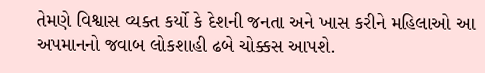તેમણે વિશ્વાસ વ્યક્ત કર્યો કે દેશની જનતા અને ખાસ કરીને મહિલાઓ આ અપમાનનો જવાબ લોકશાહી ઢબે ચોક્કસ આપશે.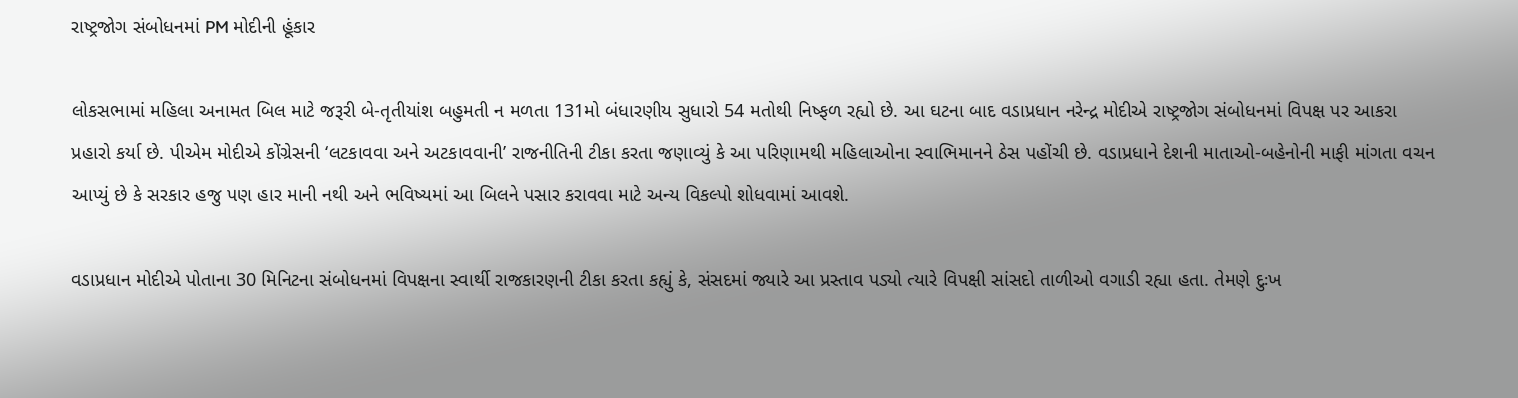રાષ્ટ્રજોગ સંબોધનમાં PM મોદીની હૂંકાર

લોકસભામાં મહિલા અનામત બિલ માટે જરૂરી બે-તૃતીયાંશ બહુમતી ન મળતા 131મો બંધારણીય સુધારો 54 મતોથી નિષ્ફળ રહ્યો છે. આ ઘટના બાદ વડાપ્રધાન નરેન્દ્ર મોદીએ રાષ્ટ્રજોગ સંબોધનમાં વિપક્ષ પર આકરા પ્રહારો કર્યા છે. પીએમ મોદીએ કોંગ્રેસની ‘લટકાવવા અને અટકાવવાની’ રાજનીતિની ટીકા કરતા જણાવ્યું કે આ પરિણામથી મહિલાઓના સ્વાભિમાનને ઠેસ પહોંચી છે. વડાપ્રધાને દેશની માતાઓ-બહેનોની માફી માંગતા વચન આપ્યું છે કે સરકાર હજુ પણ હાર માની નથી અને ભવિષ્યમાં આ બિલને પસાર કરાવવા માટે અન્ય વિકલ્પો શોધવામાં આવશે.

વડાપ્રધાન મોદીએ પોતાના 30 મિનિટના સંબોધનમાં વિપક્ષના સ્વાર્થી રાજકારણની ટીકા કરતા કહ્યું કે, સંસદમાં જ્યારે આ પ્રસ્તાવ પડ્યો ત્યારે વિપક્ષી સાંસદો તાળીઓ વગાડી રહ્યા હતા. તેમણે દુઃખ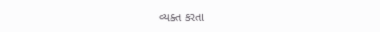વ્યક્ત કરતા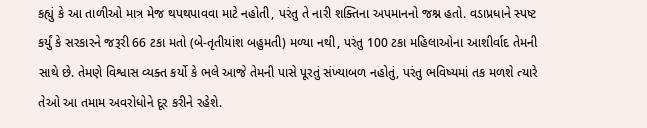કહ્યું કે આ તાળીઓ માત્ર મેજ થપથપાવવા માટે નહોતી, પરંતુ તે નારી શક્તિના અપમાનનો જશ્ન હતો. વડાપ્રધાને સ્પષ્ટ કર્યું કે સરકારને જરૂરી 66 ટકા મતો (બે-તૃતીયાંશ બહુમતી) મળ્યા નથી, પરંતુ 100 ટકા મહિલાઓના આશીર્વાદ તેમની સાથે છે. તેમણે વિશ્વાસ વ્યક્ત કર્યો કે ભલે આજે તેમની પાસે પૂરતું સંખ્યાબળ નહોતું, પરંતુ ભવિષ્યમાં તક મળશે ત્યારે તેઓ આ તમામ અવરોધોને દૂર કરીને રહેશે.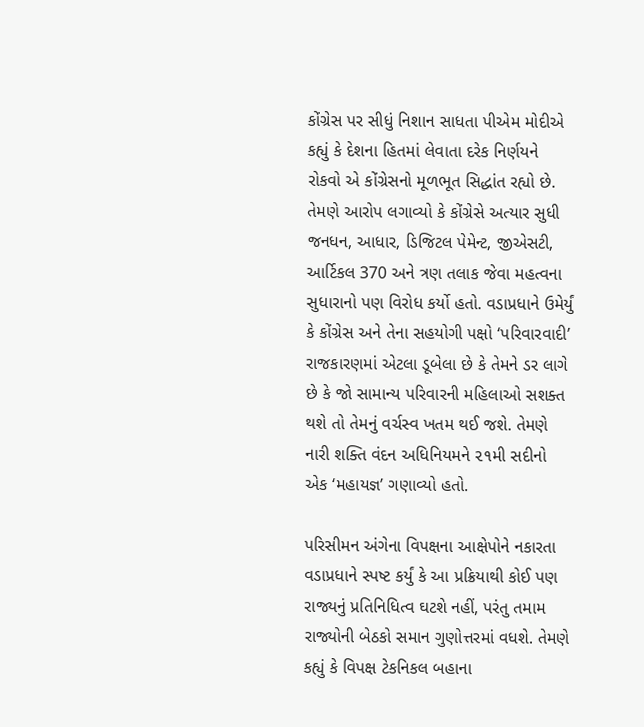કોંગ્રેસ પર સીધું નિશાન સાધતા પીએમ મોદીએ કહ્યું કે દેશના હિતમાં લેવાતા દરેક નિર્ણયને રોકવો એ કોંગ્રેસનો મૂળભૂત સિદ્ધાંત રહ્યો છે. તેમણે આરોપ લગાવ્યો કે કોંગ્રેસે અત્યાર સુધી જનધન, આધાર, ડિજિટલ પેમેન્ટ, જીએસટી, આર્ટિકલ 370 અને ત્રણ તલાક જેવા મહત્વના સુધારાનો પણ વિરોધ કર્યો હતો. વડાપ્રધાને ઉમેર્યું કે કોંગ્રેસ અને તેના સહયોગી પક્ષો ‘પરિવારવાદી’ રાજકારણમાં એટલા ડૂબેલા છે કે તેમને ડર લાગે છે કે જો સામાન્ય પરિવારની મહિલાઓ સશક્ત થશે તો તેમનું વર્ચસ્વ ખતમ થઈ જશે. તેમણે નારી શક્તિ વંદન અધિનિયમને ૨૧મી સદીનો એક ‘મહાયજ્ઞ’ ગણાવ્યો હતો.

પરિસીમન અંગેના વિપક્ષના આક્ષેપોને નકારતા વડાપ્રધાને સ્પષ્ટ કર્યું કે આ પ્રક્રિયાથી કોઈ પણ રાજ્યનું પ્રતિનિધિત્વ ઘટશે નહીં, પરંતુ તમામ રાજ્યોની બેઠકો સમાન ગુણોત્તરમાં વધશે. તેમણે કહ્યું કે વિપક્ષ ટેકનિકલ બહાના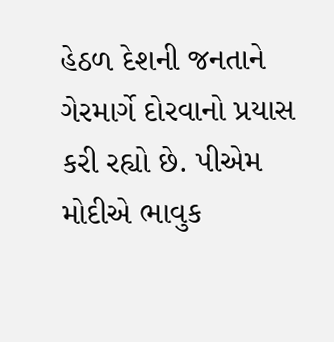હેઠળ દેશની જનતાને ગેરમાર્ગે દોરવાનો પ્રયાસ કરી રહ્યો છે. પીએમ મોદીએ ભાવુક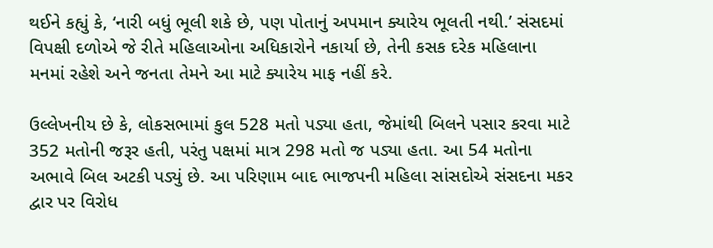થઈને કહ્યું કે, ‘નારી બધું ભૂલી શકે છે, પણ પોતાનું અપમાન ક્યારેય ભૂલતી નથી.’ સંસદમાં વિપક્ષી દળોએ જે રીતે મહિલાઓના અધિકારોને નકાર્યા છે, તેની કસક દરેક મહિલાના મનમાં રહેશે અને જનતા તેમને આ માટે ક્યારેય માફ નહીં કરે.

ઉલ્લેખનીય છે કે, લોકસભામાં કુલ 528 મતો પડ્યા હતા, જેમાંથી બિલને પસાર કરવા માટે 352 મતોની જરૂર હતી, પરંતુ પક્ષમાં માત્ર 298 મતો જ પડ્યા હતા. આ 54 મતોના અભાવે બિલ અટકી પડ્યું છે. આ પરિણામ બાદ ભાજપની મહિલા સાંસદોએ સંસદના મકર દ્વાર પર વિરોધ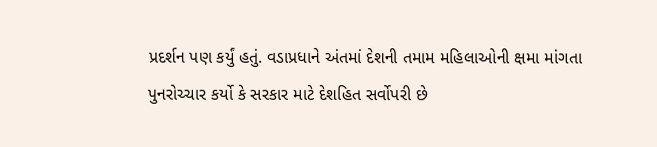પ્રદર્શન પણ કર્યું હતું. વડાપ્રધાને અંતમાં દેશની તમામ મહિલાઓની ક્ષમા માંગતા પુનરોચ્ચાર કર્યો કે સરકાર માટે દેશહિત સર્વોપરી છે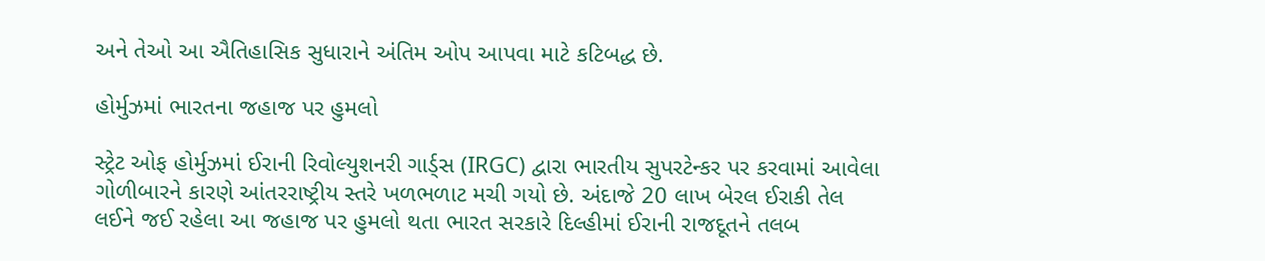અને તેઓ આ ઐતિહાસિક સુધારાને અંતિમ ઓપ આપવા માટે કટિબદ્ધ છે.

હોર્મુઝમાં ભારતના જહાજ પર હુમલો

સ્ટ્રેટ ઓફ હોર્મુઝમાં ઈરાની રિવોલ્યુશનરી ગાર્ડ્સ (IRGC) દ્વારા ભારતીય સુપરટેન્કર પર કરવામાં આવેલા ગોળીબારને કારણે આંતરરાષ્ટ્રીય સ્તરે ખળભળાટ મચી ગયો છે. અંદાજે 20 લાખ બેરલ ઈરાકી તેલ લઈને જઈ રહેલા આ જહાજ પર હુમલો થતા ભારત સરકારે દિલ્હીમાં ઈરાની રાજદૂતને તલબ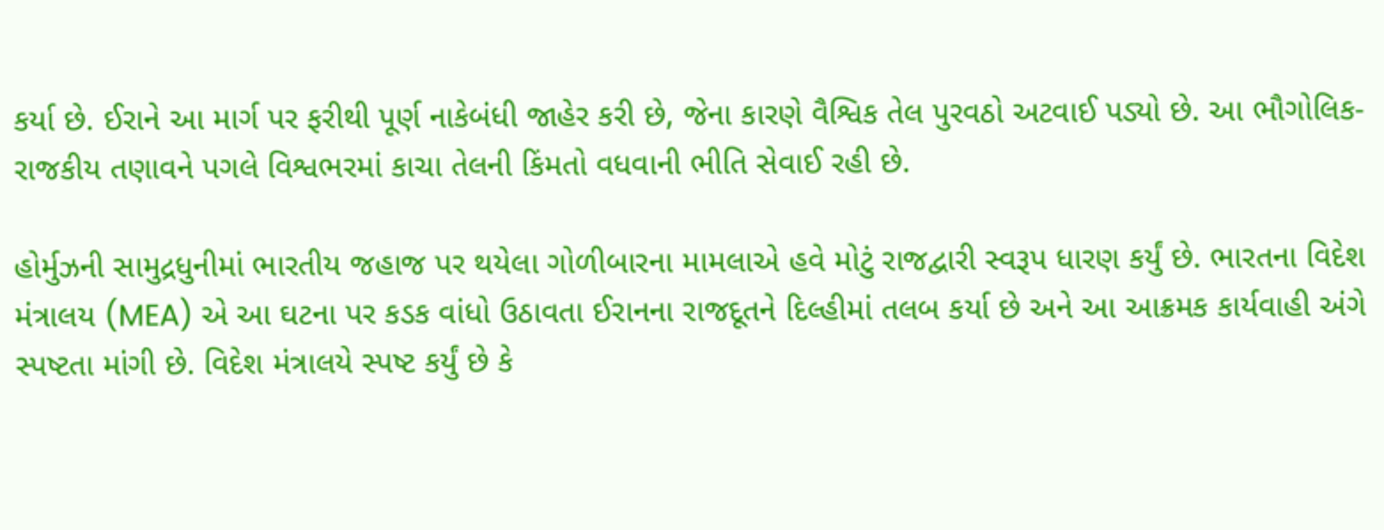કર્યા છે. ઈરાને આ માર્ગ પર ફરીથી પૂર્ણ નાકેબંધી જાહેર કરી છે, જેના કારણે વૈશ્વિક તેલ પુરવઠો અટવાઈ પડ્યો છે. આ ભૌગોલિક-રાજકીય તણાવને પગલે વિશ્વભરમાં કાચા તેલની કિંમતો વધવાની ભીતિ સેવાઈ રહી છે.

હોર્મુઝની સામુદ્રધુનીમાં ભારતીય જહાજ પર થયેલા ગોળીબારના મામલાએ હવે મોટું રાજદ્વારી સ્વરૂપ ધારણ કર્યું છે. ભારતના વિદેશ મંત્રાલય (MEA) એ આ ઘટના પર કડક વાંધો ઉઠાવતા ઈરાનના રાજદૂતને દિલ્હીમાં તલબ કર્યા છે અને આ આક્રમક કાર્યવાહી અંગે સ્પષ્ટતા માંગી છે. વિદેશ મંત્રાલયે સ્પષ્ટ કર્યું છે કે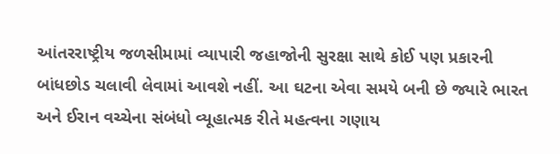આંતરરાષ્ટ્રીય જળસીમામાં વ્યાપારી જહાજોની સુરક્ષા સાથે કોઈ પણ પ્રકારની બાંધછોડ ચલાવી લેવામાં આવશે નહીં. આ ઘટના એવા સમયે બની છે જ્યારે ભારત અને ઈરાન વચ્ચેના સંબંધો વ્યૂહાત્મક રીતે મહત્વના ગણાય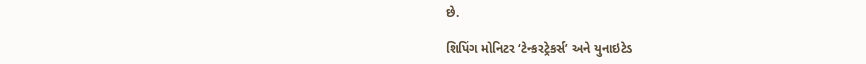છે.

શિપિંગ મોનિટર ‘ટેન્કરટ્રેકર્સ’ અને યુનાઇટેડ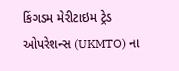કિંગડમ મેરીટાઇમ ટ્રેડ ઓપરેશન્સ (UKMTO) ના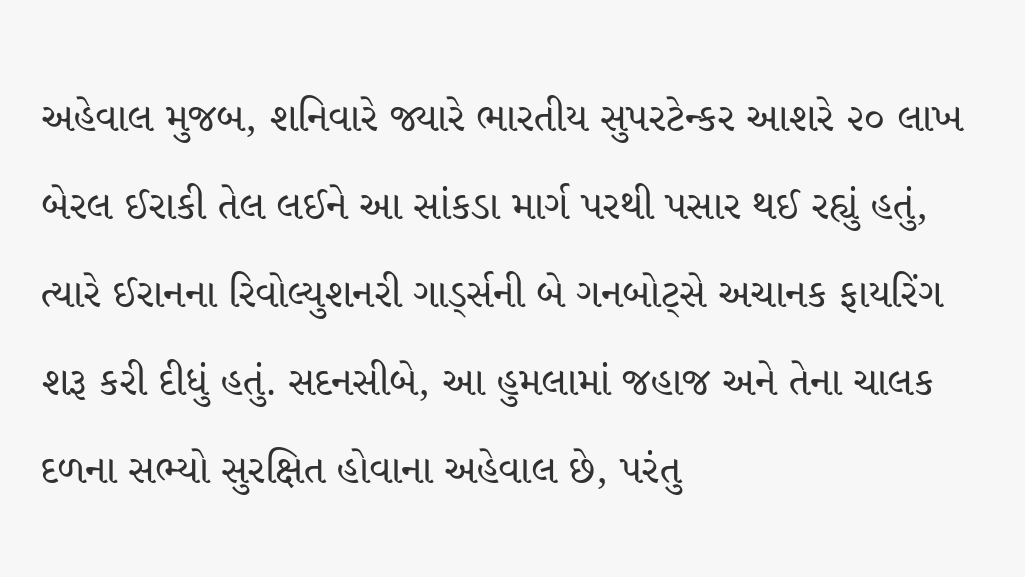અહેવાલ મુજબ, શનિવારે જ્યારે ભારતીય સુપરટેન્કર આશરે ૨૦ લાખ બેરલ ઈરાકી તેલ લઈને આ સાંકડા માર્ગ પરથી પસાર થઈ રહ્યું હતું, ત્યારે ઈરાનના રિવોલ્યુશનરી ગાર્ડ્સની બે ગનબોટ્સે અચાનક ફાયરિંગ શરૂ કરી દીધું હતું. સદનસીબે, આ હુમલામાં જહાજ અને તેના ચાલક દળના સભ્યો સુરક્ષિત હોવાના અહેવાલ છે, પરંતુ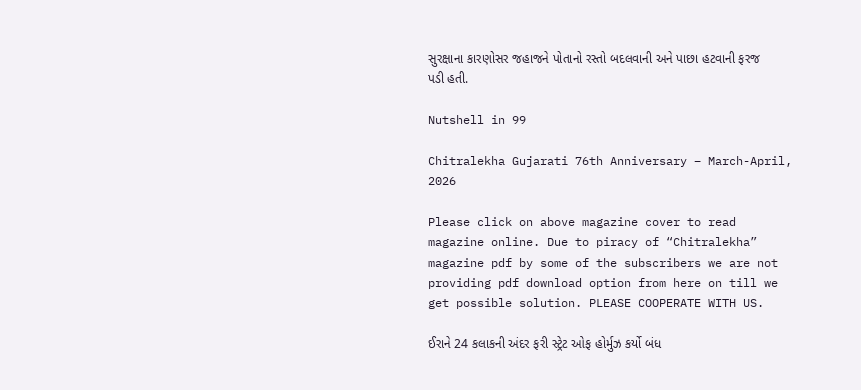સુરક્ષાના કારણોસર જહાજને પોતાનો રસ્તો બદલવાની અને પાછા હટવાની ફરજ પડી હતી.

Nutshell in 99

Chitralekha Gujarati 76th Anniversary – March-April, 2026

Please click on above magazine cover to read magazine online. Due to piracy of “Chitralekha” magazine pdf by some of the subscribers we are not providing pdf download option from here on till we get possible solution. PLEASE COOPERATE WITH US.

ઈરાને 24 કલાકની અંદર ફરી સ્ટ્રેટ ઓફ હોર્મુઝ કર્યો બંધ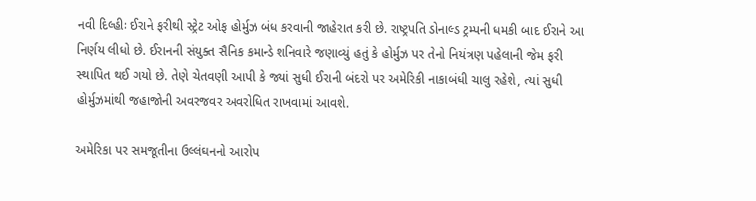નવી દિલ્હીઃ ઈરાને ફરીથી સ્ટ્રેટ ઓફ હોર્મુઝ બંધ કરવાની જાહેરાત કરી છે. રાષ્ટ્રપતિ ડોનાલ્ડ ટ્રમ્પની ધમકી બાદ ઈરાને આ નિર્ણય લીધો છે. ઈરાનની સંયુક્ત સૈનિક કમાન્ડે શનિવારે જણાવ્યું હતું કે હોર્મુઝ પર તેનો નિયંત્રણ પહેલાની જેમ ફરી સ્થાપિત થઈ ગયો છે. તેણે ચેતવણી આપી કે જ્યાં સુધી ઈરાની બંદરો પર અમેરિકી નાકાબંધી ચાલુ રહેશે, ત્યાં સુધી હોર્મુઝમાંથી જહાજોની અવરજવર અવરોધિત રાખવામાં આવશે.

અમેરિકા પર સમજૂતીના ઉલ્લંઘનનો આરોપ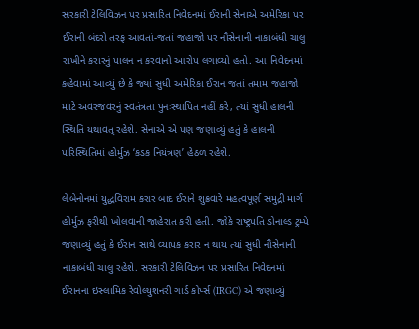સરકારી ટેલિવિઝન પર પ્રસારિત નિવેદનમાં ઈરાની સેનાએ અમેરિકા પર ઈરાની બંદરો તરફ આવતાં-જતાં જહાજો પર નૌસેનાની નાકાબંધી ચાલુ રાખીને કરારનું પાલન ન કરવાનો આરોપ લગાવ્યો હતો. આ નિવેદનમાં કહેવામાં આવ્યું છે કે જ્યાં સુધી અમેરિકા ઈરાન જતાં તમામ જહાજો માટે અવરજવરનું સ્વતંત્રતા પુનઃસ્થાપિત નહીં કરે, ત્યાં સુધી હાલની સ્થિતિ યથાવત્ રહેશે. સેનાએ એ પણ જણાવ્યું હતું કે હાલની પરિસ્થિતિમાં હોર્મુઝ ‘કડક નિયંત્રણ’ હેઠળ રહેશે.

લેબેનોનમાં યુદ્ધવિરામ કરાર બાદ ઈરાને શુક્રવારે મહત્વપૂર્ણ સમુદ્રી માર્ગ હોર્મુઝ ફરીથી ખોલવાની જાહેરાત કરી હતી. જોકે રાષ્ટ્રપતિ ડોનાલ્ડ ટ્રમ્પે જણાવ્યું હતું કે ઈરાન સાથે વ્યાપક કરાર ન થાય ત્યાં સુધી નૌસેનાની નાકાબંધી ચાલુ રહેશે. સરકારી ટેલિવિઝન પર પ્રસારિત નિવેદનમાં ઈરાનના ઇસ્લામિક રેવોલ્યુશનરી ગાર્ડ કોર્પ્સ (IRGC) એ જણાવ્યું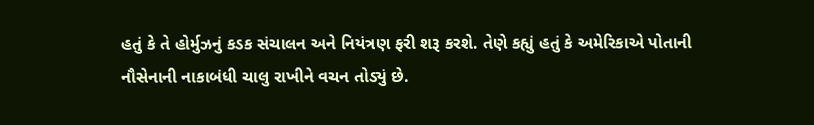હતું કે તે હોર્મુઝનું કડક સંચાલન અને નિયંત્રણ ફરી શરૂ કરશે. તેણે કહ્યું હતું કે અમેરિકાએ પોતાની નૌસેનાની નાકાબંધી ચાલુ રાખીને વચન તોડ્યું છે.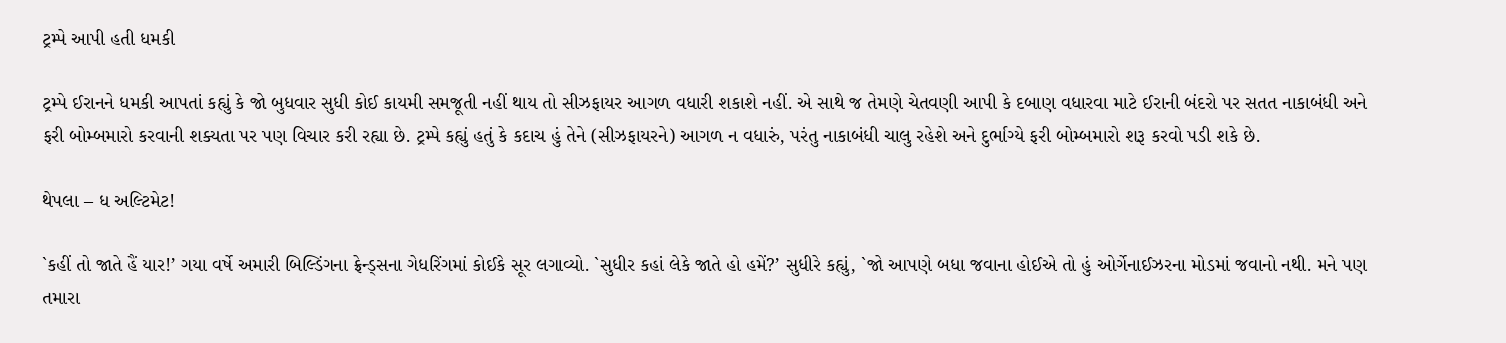ટ્રમ્પે આપી હતી ધમકી

ટ્રમ્પે ઈરાનને ધમકી આપતાં કહ્યું કે જો બુધવાર સુધી કોઈ કાયમી સમજૂતી નહીં થાય તો સીઝફાયર આગળ વધારી શકાશે નહીં. એ સાથે જ તેમણે ચેતવણી આપી કે દબાણ વધારવા માટે ઈરાની બંદરો પર સતત નાકાબંધી અને ફરી બોમ્બમારો કરવાની શક્યતા પર પણ વિચાર કરી રહ્યા છે. ટ્રમ્પે કહ્યું હતું કે કદાચ હું તેને (સીઝફાયરને) આગળ ન વધારું, પરંતુ નાકાબંધી ચાલુ રહેશે અને દુર્ભાગ્યે ફરી બોમ્બમારો શરૂ કરવો પડી શકે છે.

થેપલા – ધ અલ્ટિમેટ!

`કહીં તો જાતે હૈં યાર!’ ગયા વર્ષે અમારી બિલ્ડિંગના ફ્રેન્ડ્સના ગેધરિંગમાં કોઈકે સૂર લગાવ્યો. `સુધીર કહાં લેકે જાતે હો હમેં?’ સુધીરે કહ્યું, `જો આપણે બધા જવાના હોઈએ તો હું ઓર્ગેનાઈઝરના મોડમાં જવાનો નથી. મને પણ તમારા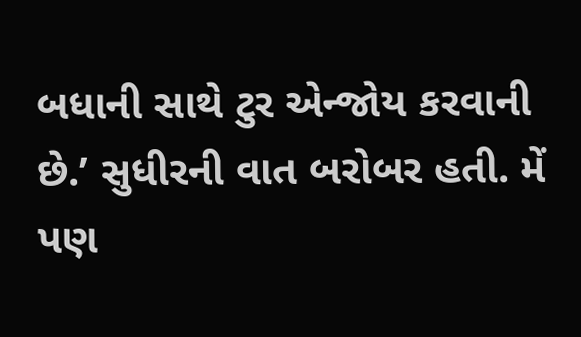બધાની સાથે ટુર એન્જોય કરવાની છે.’ સુધીરની વાત બરોબર હતી. મેં પણ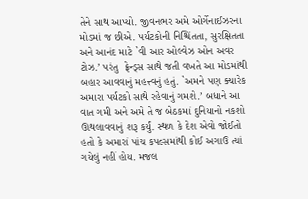તેને સાથ આપ્યો. જીવનભર અમે ઓર્ગેનાઈઝરના મોડમાં જ છીએ. પર્યટકોની નિશ્ચિંતતા, સુરક્ષિતતા અને આનંદ માટે `વી આર ઓલ્વેઝ ઓન અવર ટોઝ.’ પરંતુ  ફ્રેન્ડ્સ સાથે જતી વખતે આ મોડમાંથી બહાર આવવાનું મહત્ત્વનું હતું. `અમને પણ ક્યારેક અમારા પર્યટકો સાથે રહેવાનું ગમશે.’ બધાને આ વાત ગમી અને અમે તે જ બેઠકમાં દુનિયાનો નકશો ઊથલાવવાનું શરૂ કર્યું. સ્થળ કે દેશ એવો જોઈતો હતો કે અમારાં પાંચ કપલ્સમાંથી કોઈ અગાઉ ત્યાં ગયેલું નહીં હોય. મજલ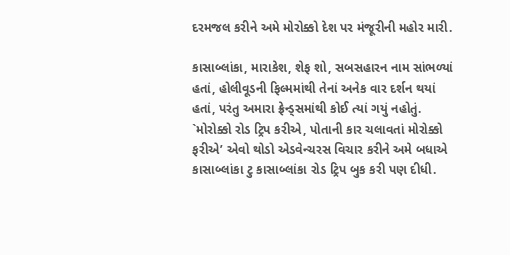દરમજલ કરીને અમે મોરોક્કો દેશ પર મંજૂરીની મહોર મારી.

કાસાબ્લાંકા, મારાકેશ, શેફ શો, સબસહારન નામ સાંભળ્યાં હતાં, હોલીવૂડની ફિલ્મમાંથી તેનાં અનેક વાર દર્શન થયાં હતાં, પરંતુ અમારા ફ્રેન્ડ્સમાંથી કોઈ ત્યાં ગયું નહોતું. `મોરોક્કો રોડ ટ્રિપ કરીએ, પોતાની કાર ચલાવતાં મોરોક્કો ફરીએ’ એવો થોડો એડવેન્ચરસ વિચાર કરીને અમે બધાએ કાસાબ્લાંકા ટુ કાસાબ્લાંકા રોડ ટ્રિપ બુક કરી પણ દીધી.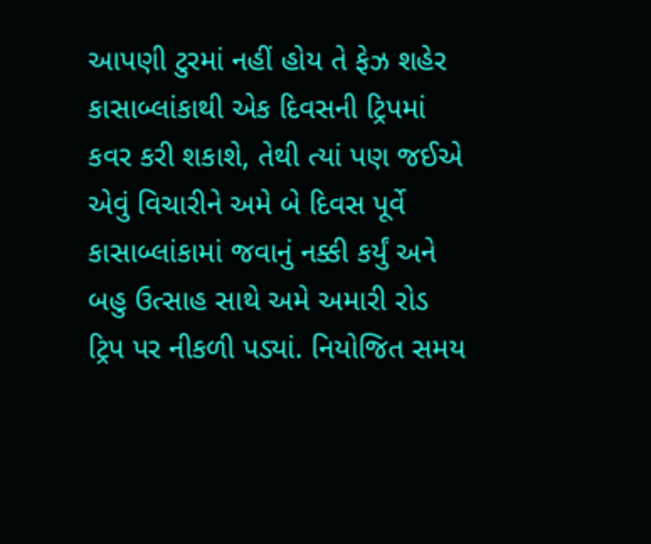આપણી ટુરમાં નહીં હોય તે ફેઝ શહેર કાસાબ્લાંકાથી એક દિવસની ટ્રિપમાં કવર કરી શકાશે, તેથી ત્યાં પણ જઈએ એવું વિચારીને અમે બે દિવસ પૂર્વે કાસાબ્લાંકામાં જવાનું નક્કી કર્યું અને બહુ ઉત્સાહ સાથે અમે અમારી રોડ ટ્રિપ પર નીકળી પડ્યાં. નિયોજિત સમય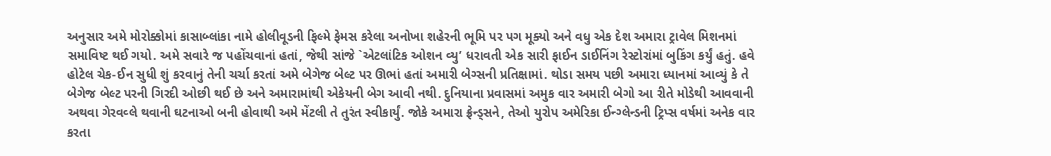અનુસાર અમે મોરોક્કોમાં કાસાબ્લાંકા નામે હોલીવૂડની ફિલ્મે ફેમસ કરેલા અનોખા શહેરની ભૂમિ પર પગ મૂક્યો અને વધુ એક દેશ અમારા ટ્રાવેલ મિશનમાં સમાવિષ્ટ થઈ ગયો. અમે સવારે જ પહોંચવાનાં હતાં, જેથી સાંજે `એટલાંટિક ઓશન વ્યુ’ ધરાવતી એક સારી ફાઈન ડાઈનિંગ રેસ્ટોરાંમાં બુકિંગ કર્યું હતું. હવે હોટેલ ચેક-ઈન સુધી શું કરવાનું તેની ચર્ચા કરતાં અમે બેગેજ બેલ્ટ પર ઊભાં હતાં અમારી બેગ્સની પ્રતિક્ષામાં. થોડા સમય પછી અમારા ધ્યાનમાં આવ્યું કે તે બેગેજ બેલ્ટ પરની ગિરદી ઓછી થઈ છે અને અમારામાંથી એકેયની બેગ આવી નથી. દુનિયાના પ્રવાસમાં અમુક વાર અમારી બેગો આ રીતે મોડેથી આવવાની અથવા ગેરવવ્લે થવાની ઘટનાઓ બની હોવાથી અમે મેંટલી તે તુરંત સ્વીકાર્યું. જોકે અમારા ફ્રેન્ડ્સને, તેઓ યુરોપ અમેરિકા ઈન્ગ્લેન્ડની ટ્રિપ્સ વર્ષમાં અનેક વાર કરતા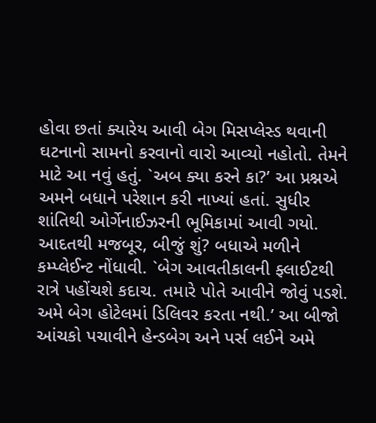હોવા છતાં ક્યારેય આવી બેગ મિસપ્લેસ્ડ થવાની ઘટનાનો સામનો કરવાનો વારો આવ્યો નહોતો. તેમને માટે આ નવું હતું. `અબ ક્યા કરને કા?’ આ પ્રશ્નએ અમને બધાને પરેશાન કરી નાખ્યાં હતાં. સુધીર શાંતિથી ઓર્ગેનાઈઝરની ભૂમિકામાં આવી ગયો. આદતથી મજબૂર, બીજું શું? બધાએ મળીને કમ્પ્લેઈન્ટ નોંધાવી. `બેગ આવતીકાલની ફ્લાઈટથી રાત્રે પહોંચશે કદાચ. તમારે પોતે આવીને જોવું પડશે. અમે બેગ હોટેલમાં ડિલિવર કરતા નથી.’ આ બીજો આંચકો પચાવીને હેન્ડબેગ અને પર્સ લઈને અમે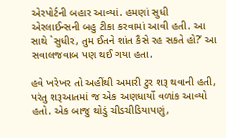એરપોર્ટની બહાર આવ્યાં. હમણાં સુધી એરલાઈન્સની બહુ ટીકા કરવામાં આવી હતી. આ સાથે `સુધીર, તુમ ઈતને શાંત કૈસે રહ સકતે હો?’ આ સવાલજવાબ પણ થઈ ગયા હતા.

હવે ખરેખર તો અહીંથી અમારી ટુર શરૂ થવાની હતી, પરંતુ શરૂઆતમાં જ એક અણધાર્યો વળાંક આવ્યો હતો. એક બાજુ થોડું ચીડચીડિયાપણું,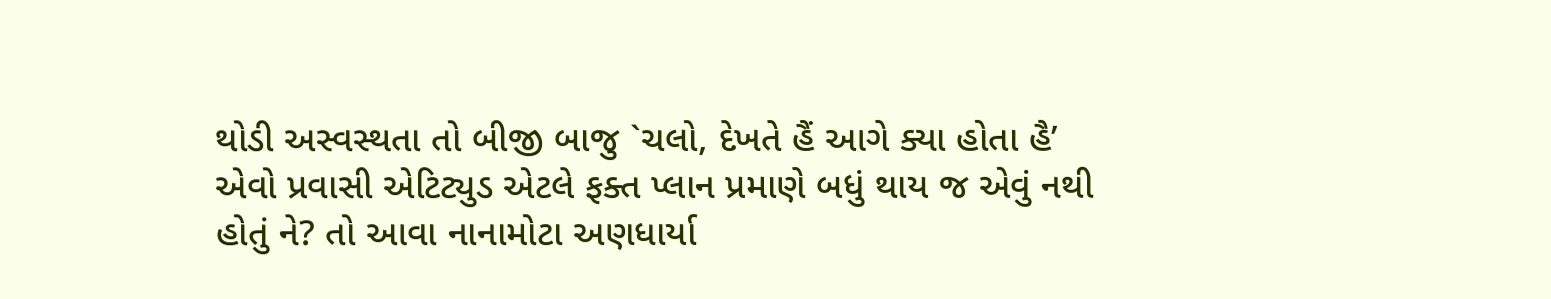થોડી અસ્વસ્થતા તો બીજી બાજુ `ચલો, દેખતે હૈં આગે ક્યા હોતા હૈ’ એવો પ્રવાસી એટિટ્યુડ એટલે ફક્ત પ્લાન પ્રમાણે બધું થાય જ એવું નથી હોતું ને? તો આવા નાનામોટા અણધાર્યા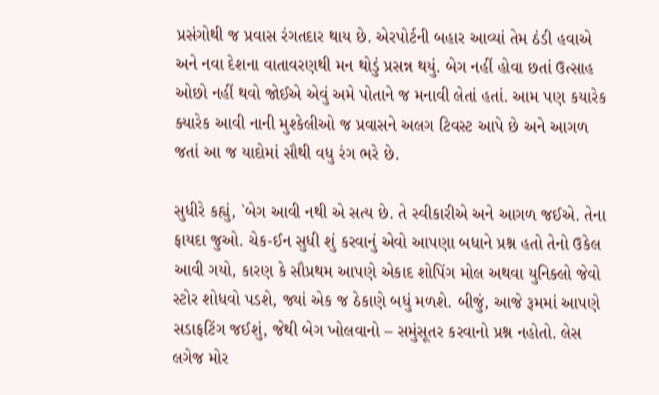પ્રસંગોથી જ પ્રવાસ રંગતદાર થાય છે. એરપોર્ટની બહાર આવ્યાં તેમ ઠંડી હવાએ અને નવા દેશના વાતાવરણથી મન થોડું પ્રસન્ન થયું. બેગ નહીં હોવા છતાં ઉત્સાહ ઓછો નહીં થવો જોઈએ એવું અમે પોતાને જ મનાવી લેતાં હતાં. આમ પણ કયારેક ક્યારેક આવી નાની મુશ્કેલીઓ જ પ્રવાસને અલગ ટિવસ્ટ આપે છે અને આગળ જતાં આ જ યાદોમાં સૌથી વધુ રંગ ભરે છે.

સુધીરે કહ્યું, `બેગ આવી નથી એ સત્ય છે. તે સ્વીકારીએ અને આગળ જઈએ. તેના ફાયદા જુઓ. ચેક-ઈન સુધી શું કરવાનું એવો આપણા બધાને પ્રશ્ન હતો તેનો ઉકેલ આવી ગયો, કારણ કે સૌપ્રથમ આપણે એકાદ શોપિંગ મોલ અથવા યુનિક્લો જેવો સ્ટોર શોધવો પડશે, જ્યાં એક જ ઠેકાણે બધું મળશે. બીજું, આજે રૂમમાં આપણે સડાફટિંગ જઈશું, જેથી બેગ ખોલવાનો – સમુંસૂતર કરવાનો પ્રશ્ન નહોતો. લેસ લગેજ મોર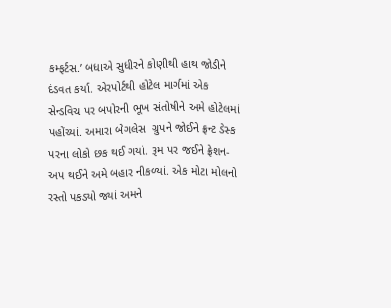કમ્ફર્ટસ.’ બધાએ સુધીરને કોણીથી હાથ જોડીને દંડવત કર્યા. એરપોર્ટથી હોટેલ માર્ગમાં એક સેન્ડવિચ પર બપોરની ભૂખ સંતોષીને અમે હોટેલમાં પહોંચ્યાં. અમારા બેગલેસ  ગ્રુપને જોઈને ફ્રન્ટ ડેસ્ક પરના લોકો છક થઈ ગયાં. રૂમ પર જઈને ફ્રેશન-અપ થઈને અમે બહાર નીકળ્યાં. એક મોટા મોલનો રસ્તો પકડ્યો જ્યાં અમને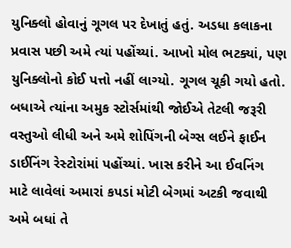યુનિક્લો હોવાનું ગૂગલ પર દેખાતું હતું. અડધા કલાકના પ્રવાસ પછી અમે ત્યાં પહોંચ્યાં. આખો મોલ ભટક્યાં, પણ યુનિક્લોનો કોઈ પત્તો નહીં લાગ્યો. ગૂગલ ચૂકી ગયો હતો. બધાએ ત્યાંના અમુક સ્ટોર્સમાંથી જોઈએ તેટલી જરૂરી વસ્તુઓ લીધી અને અમે શોપિંગની બેગ્સ લઈને ફાઈન ડાઈનિંગ રેસ્ટોરાંમાં પહોંચ્યાં. ખાસ કરીને આ ઈવનિંગ માટે લાવેલાં અમારાં કપડાં મોટી બેગમાં અટકી જવાથી અમે બધાં તે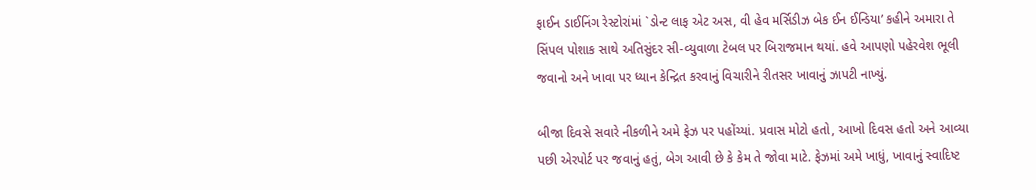ફાઈન ડાઈનિંગ રેસ્ટોરાંમાં `ડોન્ટ લાફ એટ અસ, વી હેવ મર્સિડીઝ બેક ઈન ઈન્ડિયા’ કહીને અમારા તે સિંપલ પોશાક સાથે અતિસુંદર સી-વ્યુવાળા ટેબલ પર બિરાજમાન થયાં. હવે આપણો પહેરવેશ ભૂલી જવાનો અને ખાવા પર ધ્યાન કેન્દ્રિત કરવાનું વિચારીને રીતસર ખાવાનું ઝાપટી નાખ્યું.

બીજા દિવસે સવારે નીકળીને અમે ફેઝ પર પહોંચ્યાં. પ્રવાસ મોટો હતો, આખો દિવસ હતો અને આવ્યા પછી એરપોર્ટ પર જવાનું હતું, બેગ આવી છે કે કેમ તે જોવા માટે. ફેઝમાં અમે ખાધું, ખાવાનું સ્વાદિષ્ટ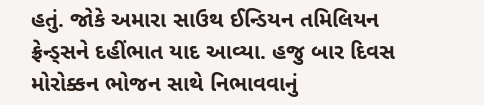હતું. જોકે અમારા સાઉથ ઈન્ડિયન તમિલિયન ફ્રેન્ડ્સને દહીંભાત યાદ આવ્યા. હજુ બાર દિવસ મોરોક્કન ભોજન સાથે નિભાવવાનું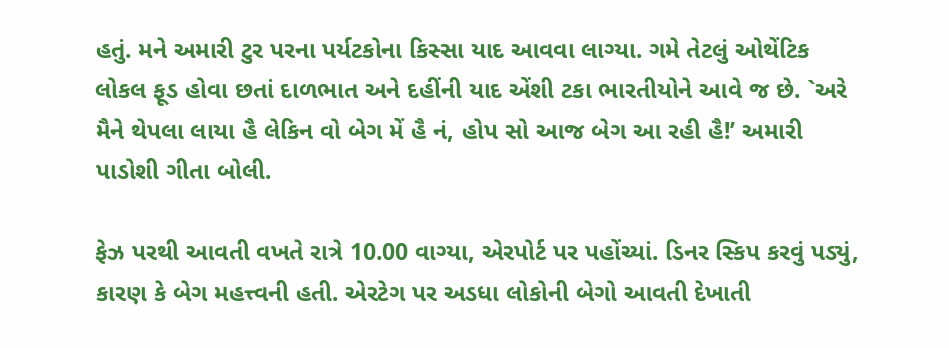હતું. મને અમારી ટુર પરના પર્યટકોના કિસ્સા યાદ આવવા લાગ્યા. ગમે તેટલું ઓથેંટિક લોકલ ફૂડ હોવા છતાં દાળભાત અને દહીંની યાદ એંશી ટકા ભારતીયોને આવે જ છે. `અરે મૈને થેપલા લાયા હૈ લેકિન વો બેગ મેં હૈ નં, હોપ સો આજ બેગ આ રહી હૈ!’ અમારી પાડોશી ગીતા બોલી.

ફેઝ પરથી આવતી વખતે રાત્રે 10.00 વાગ્યા, એરપોર્ટ પર પહોંચ્યાં. ડિનર સ્કિપ કરવું પડ્યું, કારણ કે બેગ મહત્ત્વની હતી. એરટેગ પર અડધા લોકોની બેગો આવતી દેખાતી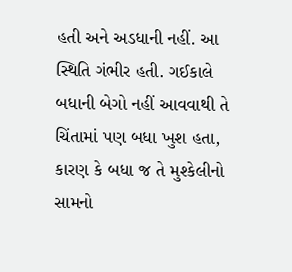હતી અને અડધાની નહીં. આ સ્થિતિ ગંભીર હતી. ગઈકાલે બધાની બેગો નહીં આવવાથી તે ચિંતામાં પણ બધા ખુશ હતા, કારણ કે બધા જ તે મુશ્કેલીનો સામનો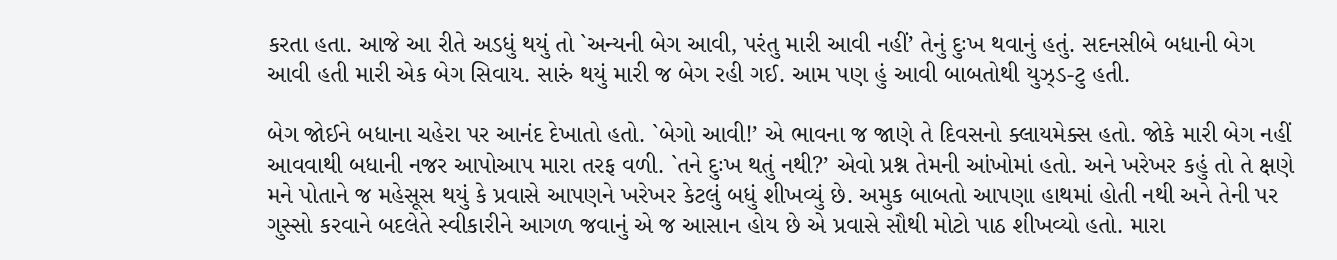કરતા હતા. આજે આ રીતે અડધું થયું તો `અન્યની બેગ આવી, પરંતુ મારી આવી નહીં’ તેનું દુઃખ થવાનું હતું. સદનસીબે બધાની બેગ આવી હતી મારી એક બેગ સિવાય. સારું થયું મારી જ બેગ રહી ગઈ. આમ પણ હું આવી બાબતોથી યુઝ્ડ-ટુ હતી.

બેગ જોઈને બધાના ચહેરા પર આનંદ દેખાતો હતો. `બેગો આવી!’ એ ભાવના જ જાણે તે દિવસનો ક્લાયમેક્સ હતો. જોકે મારી બેગ નહીં આવવાથી બધાની નજર આપોઆપ મારા તરફ વળી. `તને દુઃખ થતું નથી?’ એવો પ્રશ્ન તેમની આંખોમાં હતો. અને ખરેખર કહું તો તે ક્ષણે મને પોતાને જ મહેસૂસ થયું કે પ્રવાસે આપણને ખરેખર કેટલું બધું શીખવ્યું છે. અમુક બાબતો આપણા હાથમાં હોતી નથી અને તેની પર ગુસ્સો કરવાને બદલેતે સ્વીકારીને આગળ જવાનું એ જ આસાન હોય છે એ પ્રવાસે સૌથી મોટો પાઠ શીખવ્યો હતો. મારા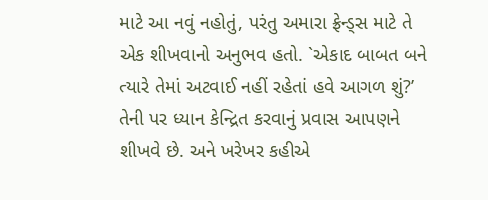માટે આ નવું નહોતું, પરંતુ અમારા ફ્રેન્ડ્સ માટે તે એક શીખવાનો અનુભવ હતો. `એકાદ બાબત બને ત્યારે તેમાં અટવાઈ નહીં રહેતાં હવે આગળ શું?’ તેની પર ધ્યાન કેન્દ્રિત કરવાનું પ્રવાસ આપણને શીખવે છે. અને ખરેખર કહીએ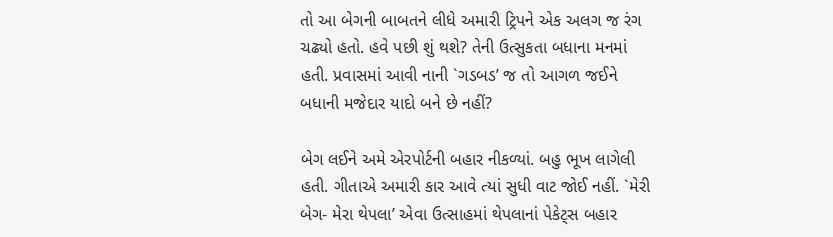તો આ બેગની બાબતને લીધે અમારી ટ્રિપને એક અલગ જ રંગ ચઢ્યો હતો. હવે પછી શું થશે? તેની ઉત્સુકતા બધાના મનમાં હતી. પ્રવાસમાં આવી નાની `ગડબડ’ જ તો આગળ જઈને બધાની મજેદાર યાદો બને છે નહીં?

બેગ લઈને અમે એરપોર્ટની બહાર નીકળ્યાં. બહુ ભૂખ લાગેલી હતી. ગીતાએ અમારી કાર આવે ત્યાં સુધી વાટ જોઈ નહીં. `મેરી બેગ- મેરા થેપલા’ એવા ઉત્સાહમાં થેપલાનાં પેકેટ્સ બહાર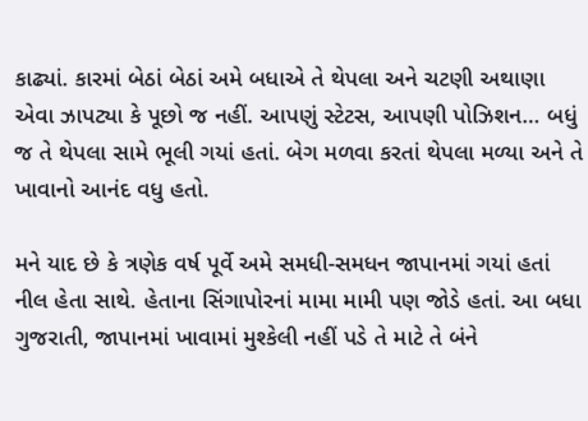કાઢ્યાં. કારમાં બેઠાં બેઠાં અમે બધાએ તે થેપલા અને ચટણી અથાણા એવા ઝાપટ્યા કે પૂછો જ નહીં. આપણું સ્ટેટસ, આપણી પોઝિશન… બધું જ તે થેપલા સામે ભૂલી ગયાં હતાં. બેગ મળવા કરતાં થેપલા મળ્યા અને તે ખાવાનો આનંદ વધુ હતો.

મને યાદ છે કે ત્રણેક વર્ષ પૂર્વે અમે સમધી-સમધન જાપાનમાં ગયાં હતાં નીલ હેતા સાથે. હેતાના સિંગાપોરનાં મામા મામી પણ જોડે હતાં. આ બધા ગુજરાતી, જાપાનમાં ખાવામાં મુશ્કેલી નહીં પડે તે માટે તે બંને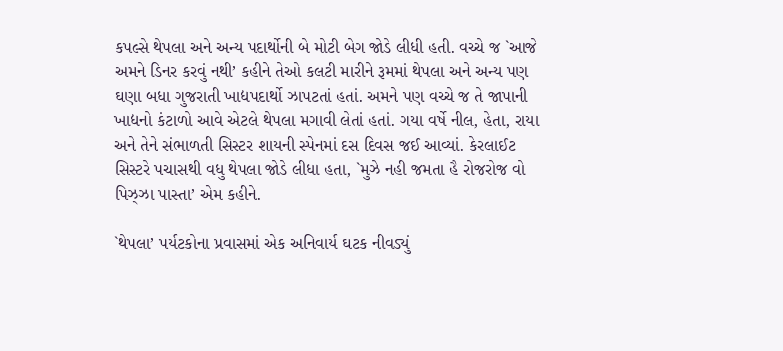કપલ્સે થેપલા અને અન્ય પદાર્થોની બે મોટી બેગ જોડે લીધી હતી. વચ્ચે જ `આજે અમને ડિનર કરવું નથી’ કહીને તેઓ કલટી મારીને રૂમમાં થેપલા અને અન્ય પણ ઘણા બધા ગુજરાતી ખાદ્યપદાર્થો ઝાપટતાં હતાં. અમને પણ વચ્ચે જ તે જાપાની ખાદ્યનો કંટાળો આવે એટલે થેપલા મગાવી લેતાં હતાં. ગયા વર્ષે નીલ, હેતા, રાયા અને તેને સંભાળતી સિસ્ટર શાયની સ્પેનમાં દસ દિવસ જઈ આવ્યાં. કેરલાઈટ સિસ્ટરે પચાસથી વધુ થેપલા જોડે લીધા હતા, `મુઝે નહી જમતા હૈ રોજરોજ વો પિઝ્ઝા પાસ્તા’ એમ કહીને.

`થેપલા’ પર્યટકોના પ્રવાસમાં એક અનિવાર્ય ઘટક નીવડ્યું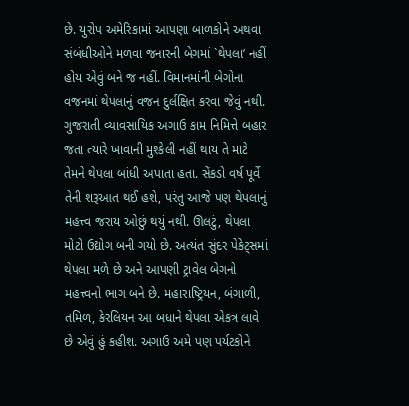છે. યુરોપ અમેરિકામાં આપણા બાળકોને અથવા સંબંધીઓને મળવા જનારની બેગમાં `થેપલા’ નહીં હોય એવું બને જ નહીં. વિમાનમાંની બેગોના વજનમાં થેપલાનું વજન દુર્લક્ષિત કરવા જેવું નથી. ગુજરાતી વ્યાવસાયિક અગાઉ કામ નિમિત્તે બહાર જતા ત્યારે ખાવાની મુશ્કેલી નહીં થાય તે માટે તેમને થેપલા બાંધી અપાતા હતા. સેંકડો વર્ષ પૂર્વે તેની શરૂઆત થઈ હશે, પરંતુ આજે પણ થેપલાનું મહત્ત્વ જરાય ઓછું થયું નથી. ઊલટું, થેપલા મોટો ઉદ્યોગ બની ગયો છે. અત્યંત સુંદર પેકેટ્સમાં થેપલા મળે છે અને આપણી ટ્રાવેલ બેગનો મહત્ત્વનો ભાગ બને છે. મહારાષ્ટ્રિયન, બંગાળી, તમિળ, કેરલિયન આ બધાને થેપલા એકત્ર લાવે છે એવું હું કહીશ. અગાઉ અમે પણ પર્યટકોને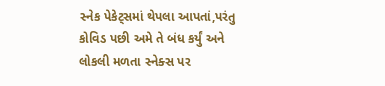સ્નેક પેકેટ્સમાં થેપલા આપતાં,પરંતુ કોવિડ પછી અમે તે બંધ કર્યું અને લોકલી મળતા સ્નેક્સ પર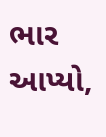ભાર આપ્યો,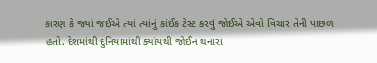કારણ કે જ્યાં જઈએ ત્યાં ત્યાંનું કાંઈક ટેસ્ટ કરવું જોઈએ એવો વિચાર તેની પાછળ હતો. દેશમાંથી દુનિયામાંથી ક્યાંયથી જોઈન થનારા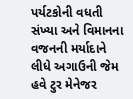પર્યટકોની વધતી સંખ્યા અને વિમાનના વજનની મર્યાદાને લીધે અગાઉની જેમ હવે ટુર મેનેજર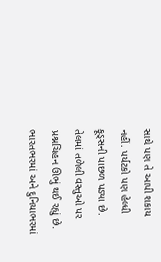સાથે પણ તે આપી શકાય નહીં. પર્યટકો પણ હેલ્ધી ફૂડ્સની પાછળ પડ્યા છે. તેલમાં તળેલી વસ્તુઓ પર પ્રશ્નચિહન ઊભું થઈ રહ્યું છે. ભારતભરમાં અને દુનિયાભરમાં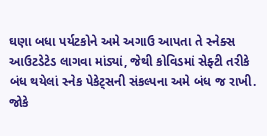ઘણા બધા પર્યટકોને અમે અગાઉ આપતા તે સ્નેક્સ આઉટડેટેડ લાગવા માંડ્યાં, જેથી કોવિડમાં સેફ્ટી તરીકે બંધ થયેલાં સ્નેક પેકેટ્સની સંકલ્પના અમે બંધ જ રાખી. જોકે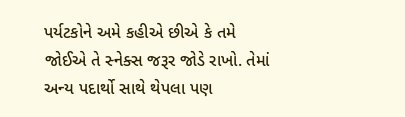પર્યટકોને અમે કહીએ છીએ કે તમે જોઈએ તે સ્નેક્સ જરૂર જોડે રાખો. તેમાં અન્ય પદાર્થો સાથે થેપલા પણ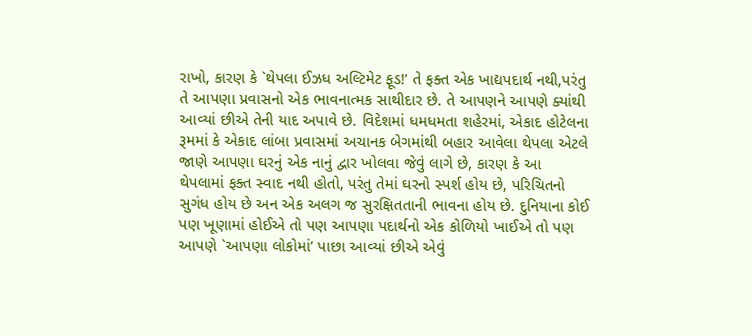રાખો, કારણ કે `થેપલા ઈઝધ અલ્ટિમેટ ફૂડ!’ તે ફક્ત એક ખાદ્યપદાર્થ નથી,પરંતુ તે આપણા પ્રવાસનો એક ભાવનાત્મક સાથીદાર છે. તે આપણને આપણે ક્યાંથી આવ્યાં છીએ તેની યાદ અપાવે છે. વિદેશમાં ધમધમતા શહેરમાં, એકાદ હોટેલના રૂમમાં કે એકાદ લાંબા પ્રવાસમાં અચાનક બેગમાંથી બહાર આવેલા થેપલા એટલે જાણે આપણા ઘરનું એક નાનું દ્વાર ખોલવા જેવું લાગે છે, કારણ કે આ થેપલામાં ફક્ત સ્વાદ નથી હોતો, પરંતુ તેમાં ઘરનો સ્પર્શ હોય છે, પરિચિતનો સુગંધ હોય છે અન એક અલગ જ સુરક્ષિતતાની ભાવના હોય છે. દુનિયાના કોઈ પણ ખૂણામાં હોઈએ તો પણ આપણા પદાર્થનો એક કોળિયો ખાઈએ તો પણ આપણે `આપણા લોકોમાં’ પાછા આવ્યાં છીએ એવું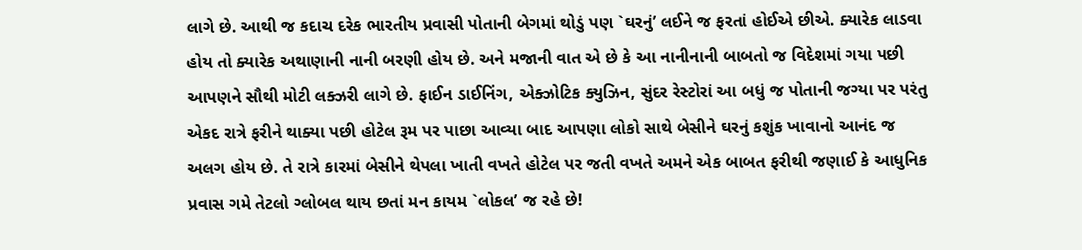લાગે છે. આથી જ કદાચ દરેક ભારતીય પ્રવાસી પોતાની બેગમાં થોડું પણ `ઘરનું’ લઈને જ ફરતાં હોઈએ છીએ. ક્યારેક લાડવા હોય તો ક્યારેક અથાણાની નાની બરણી હોય છે. અને મજાની વાત એ છે કે આ નાનીનાની બાબતો જ વિદેશમાં ગયા પછી આપણને સૌથી મોટી લક્ઝરી લાગે છે. ફાઈન ડાઈનિંગ, એક્ઝોટિક ક્યુઝિન, સુંદર રેસ્ટોરાં આ બધું જ પોતાની જગ્યા પર પરંતુ એકદ રાત્રે ફરીને થાક્યા પછી હોટેલ રૂમ પર પાછા આવ્યા બાદ આપણા લોકો સાથે બેસીને ઘરનું કશુંક ખાવાનો આનંદ જ અલગ હોય છે. તે રાત્રે કારમાં બેસીને થેપલા ખાતી વખતે હોટેલ પર જતી વખતે અમને એક બાબત ફરીથી જણાઈ કે આધુનિક પ્રવાસ ગમે તેટલો ગ્લોબલ થાય છતાં મન કાયમ `લોકલ’ જ રહે છે!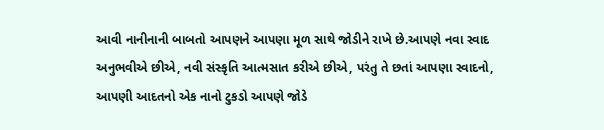આવી નાનીનાની બાબતો આપણને આપણા મૂળ સાથે જોડીને રાખે છે.આપણે નવા સ્વાદ અનુભવીએ છીએ, નવી સંસ્કૃતિ આત્મસાત કરીએ છીએ, પરંતુ તે છતાં આપણા સ્વાદનો, આપણી આદતનો એક નાનો ટુકડો આપણે જોડે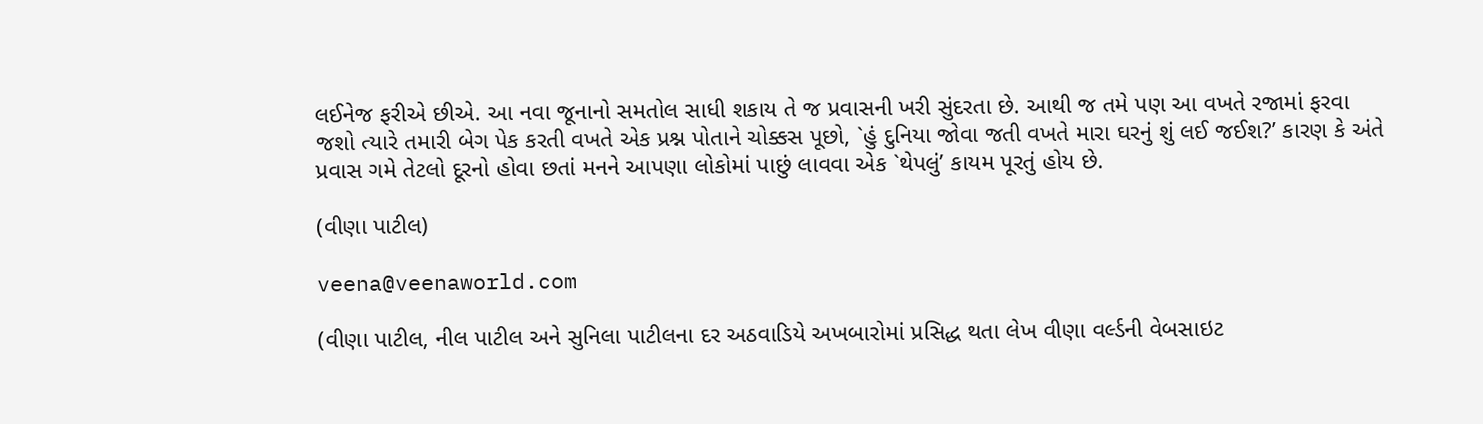લઈનેજ ફરીએ છીએ. આ નવા જૂનાનો સમતોલ સાધી શકાય તે જ પ્રવાસની ખરી સુંદરતા છે. આથી જ તમે પણ આ વખતે રજામાં ફરવા જશો ત્યારે તમારી બેગ પેક કરતી વખતે એક પ્રશ્ન પોતાને ચોક્કસ પૂછો, `હું દુનિયા જોવા જતી વખતે મારા ઘરનું શું લઈ જઈશ?’ કારણ કે અંતે પ્રવાસ ગમે તેટલો દૂરનો હોવા છતાં મનને આપણા લોકોમાં પાછું લાવવા એક `થેપલું’ કાયમ પૂરતું હોય છે.

(વીણા પાટીલ)

veena@veenaworld.com

(વીણા પાટીલ, નીલ પાટીલ અને સુનિલા પાટીલના દર અઠવાડિયે અખબારોમાં પ્રસિદ્ધ થતા લેખ વીણા વર્લ્ડની વેબસાઇટ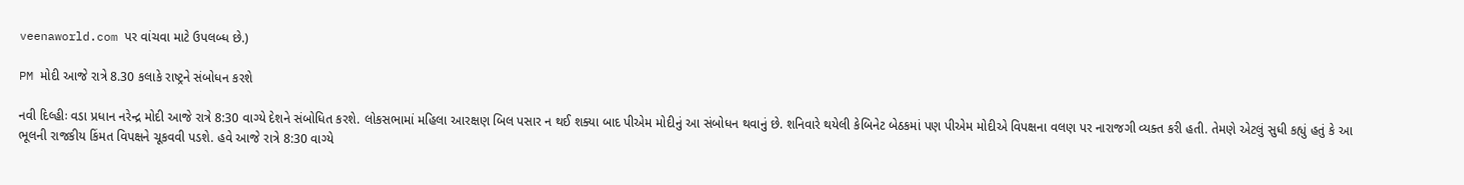veenaworld.com પર વાંચવા માટે ઉપલબ્ધ છે.)

PM મોદી આજે રાત્રે 8.30 કલાકે રાષ્ટ્રને સંબોધન કરશે

નવી દિલ્હીઃ વડા પ્રધાન નરેન્દ્ર મોદી આજે રાત્રે 8:30 વાગ્યે દેશને સંબોધિત કરશે. લોકસભામાં મહિલા આરક્ષણ બિલ પસાર ન થઈ શક્યા બાદ પીએમ મોદીનું આ સંબોધન થવાનું છે. શનિવારે થયેલી કેબિનેટ બેઠકમાં પણ પીએમ મોદીએ વિપક્ષના વલણ પર નારાજગી વ્યક્ત કરી હતી. તેમણે એટલું સુધી કહ્યું હતું કે આ ભૂલની રાજકીય કિંમત વિપક્ષને ચૂકવવી પડશે. હવે આજે રાત્રે 8:30 વાગ્યે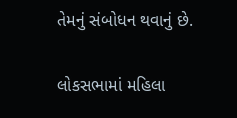તેમનું સંબોધન થવાનું છે.

લોકસભામાં મહિલા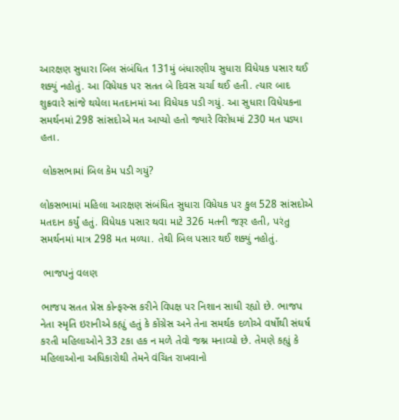આરક્ષણ સુધારા બિલ સંબંધિત 131મું બંધારણીય સુધારા વિધેયક પસાર થઈ શક્યું નહોતું. આ વિધેયક પર સતત બે દિવસ ચર્ચા થઈ હતી. ત્યાર બાદ શુક્રવારે સાંજે થયેલા મતદાનમાં આ વિધેયક પડી ગયું. આ સુધારા વિધેયકના સમર્થનમાં 298 સાંસદોએ મત આપ્યો હતો જ્યારે વિરોધમાં 230 મત પડ્યા હતા.

 લોકસભામાં બિલ કેમ પડી ગયું?

લોકસભામાં મહિલા આરક્ષણ સંબંધિત સુધારા વિધેયક પર કુલ 528 સાંસદોએ મતદાન કર્યું હતું. વિધેયક પસાર થવા માટે 326 મતની જરૂર હતી, પરંતુ સમર્થનમાં માત્ર 298 મત મળ્યા. તેથી બિલ પસાર થઈ શક્યું નહોતું.

 ભાજપનું વલણ

ભાજપ સતત પ્રેસ કોન્ફરન્સ કરીને વિપક્ષ પર નિશાન સાધી રહ્યો છે. ભાજપ નેતા સ્મૃતિ ઇરાનીએ કહ્યું હતું કે કોંગ્રેસ અને તેના સમર્થક દળોએ વર્ષોથી સંઘર્ષ કરતી મહિલાઓને 33 ટકા હક ન મળે તેવો જશ્ન મનાવ્યો છે. તેમણે કહ્યું કે મહિલાઓના અધિકારોથી તેમને વંચિત રાખવાનો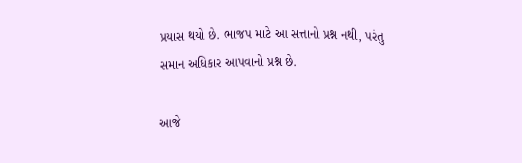પ્રયાસ થયો છે. ભાજપ માટે આ સત્તાનો પ્રશ્ન નથી, પરંતુ સમાન અધિકાર આપવાનો પ્રશ્ન છે.

આજે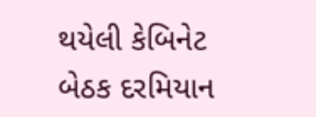થયેલી કેબિનેટ બેઠક દરમિયાન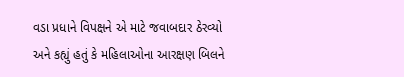વડા પ્રધાને વિપક્ષને એ માટે જવાબદાર ઠેરવ્યો અને કહ્યું હતું કે મહિલાઓના આરક્ષણ બિલને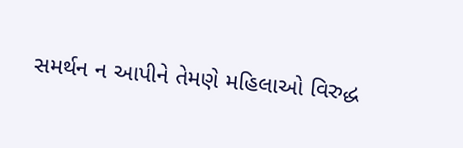સમર્થન ન આપીને તેમણે મહિલાઓ વિરુદ્ધ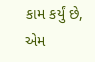કામ કર્યું છે, એમ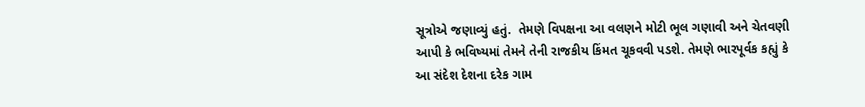સૂત્રોએ જણાવ્યું હતું.  તેમણે વિપક્ષના આ વલણને મોટી ભૂલ ગણાવી અને ચેતવણી આપી કે ભવિષ્યમાં તેમને તેની રાજકીય કિંમત ચૂકવવી પડશે. તેમણે ભારપૂર્વક કહ્યું કે આ સંદેશ દેશના દરેક ગામ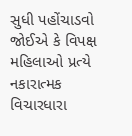સુધી પહોંચાડવો જોઈએ કે વિપક્ષ મહિલાઓ પ્રત્યે નકારાત્મક વિચારધારા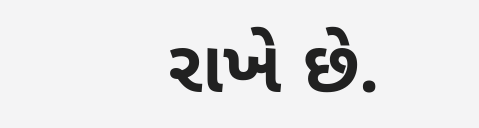રાખે છે.